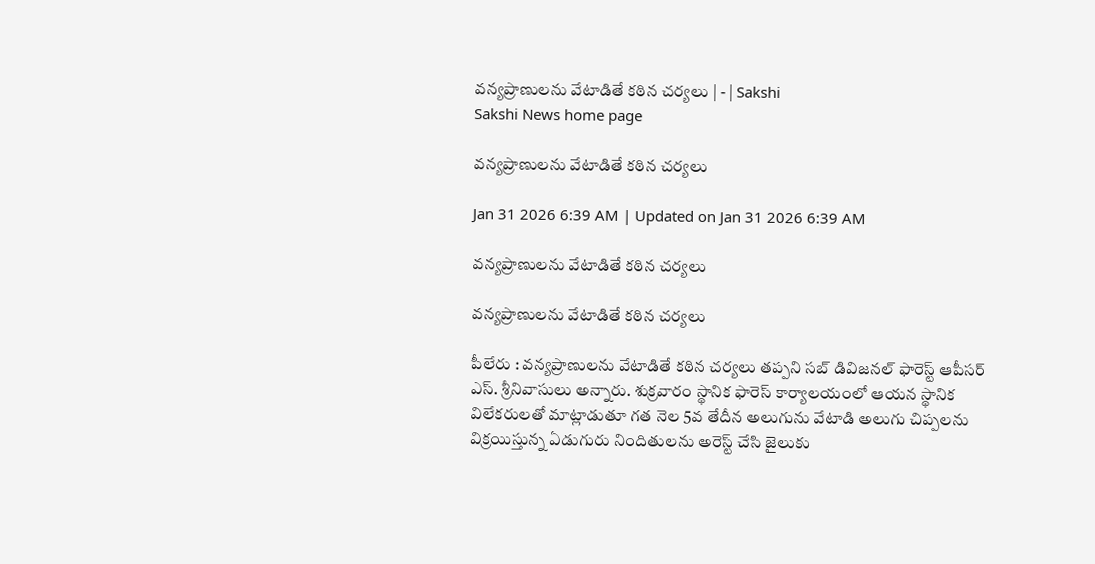వన్యప్రాణులను వేటాడితే కఠిన చర్యలు | - | Sakshi
Sakshi News home page

వన్యప్రాణులను వేటాడితే కఠిన చర్యలు

Jan 31 2026 6:39 AM | Updated on Jan 31 2026 6:39 AM

వన్యప్రాణులను వేటాడితే కఠిన చర్యలు

వన్యప్రాణులను వేటాడితే కఠిన చర్యలు

పీలేరు : వన్యప్రాణులను వేటాడితే కఠిన చర్యలు తప్పని సబ్‌ డివిజనల్‌ ఫారెస్ట్‌ ఆపీసర్‌ ఎస్‌. శ్రీనివాసులు అన్నారు. శుక్రవారం స్థానిక ఫారెస్‌ కార్యాలయంలో ఆయన స్థానిక విలేకరులతో మాట్లాడుతూ గత నెల 5వ తేదీన అలుగును వేటాడి అలుగు చిప్పలను విక్రయిస్తున్న ఏడుగురు నిందితులను అరెస్ట్‌ చేసి జైలుకు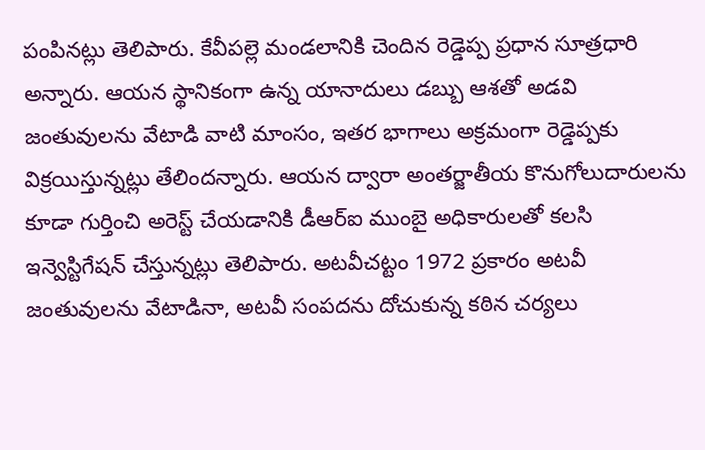పంపినట్లు తెలిపారు. కేవీపల్లె మండలానికి చెందిన రెడ్డెప్ప ప్రధాన సూత్రధారి అన్నారు. ఆయన స్థానికంగా ఉన్న యానాదులు డబ్బు ఆశతో అడవి జంతువులను వేటాడి వాటి మాంసం, ఇతర భాగాలు అక్రమంగా రెడ్డెప్పకు విక్రయిస్తున్నట్లు తేలిందన్నారు. ఆయన ద్వారా అంతర్జాతీయ కొనుగోలుదారులను కూడా గుర్తించి అరెస్ట్‌ చేయడానికి డీఆర్‌ఐ ముంబై అధికారులతో కలసి ఇన్వెస్టిగేషన్‌ చేస్తున్నట్లు తెలిపారు. అటవీచట్టం 1972 ప్రకారం అటవీ జంతువులను వేటాడినా, అటవీ సంపదను దోచుకున్న కఠిన చర్యలు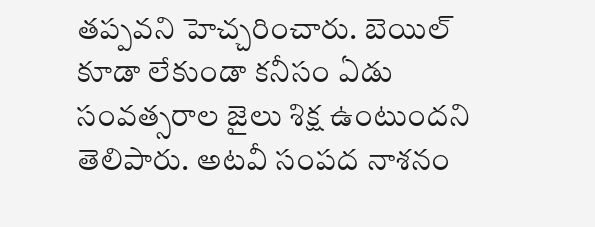తప్పవని హెచ్చరించారు. బెయిల్‌ కూడా లేకుండా కనీసం ఏడు సంవత్సరాల జైలు శిక్ష ఉంటుందని తెలిపారు. అటవీ సంపద నాశనం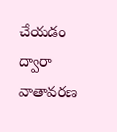చేయడం ద్వారా వాతావరణ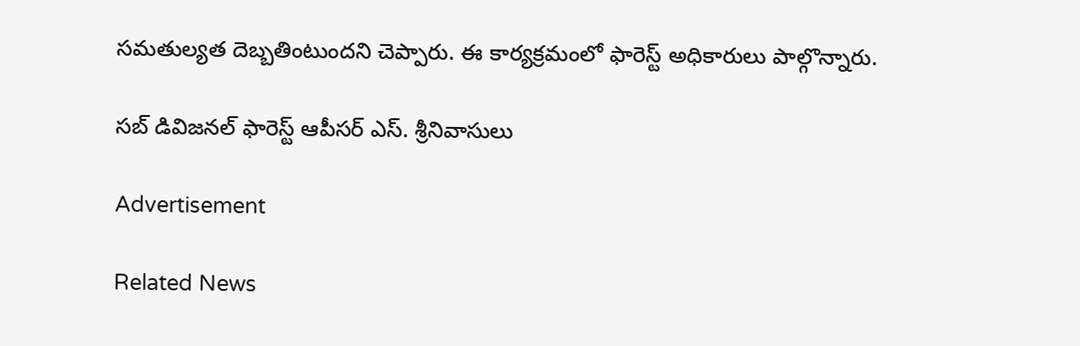సమతుల్యత దెబ్బతింటుందని చెప్పారు. ఈ కార్యక్రమంలో ఫారెస్ట్‌ అధికారులు పాల్గొన్నారు.

సబ్‌ డివిజనల్‌ ఫారెస్ట్‌ ఆపీసర్‌ ఎస్‌. శ్రీనివాసులు

Advertisement

Related News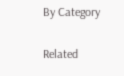By Category

Related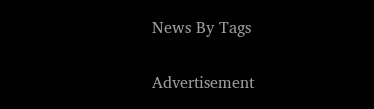News By Tags

Advertisement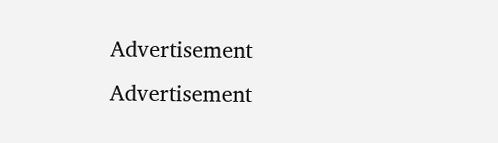Advertisement
Advertisement